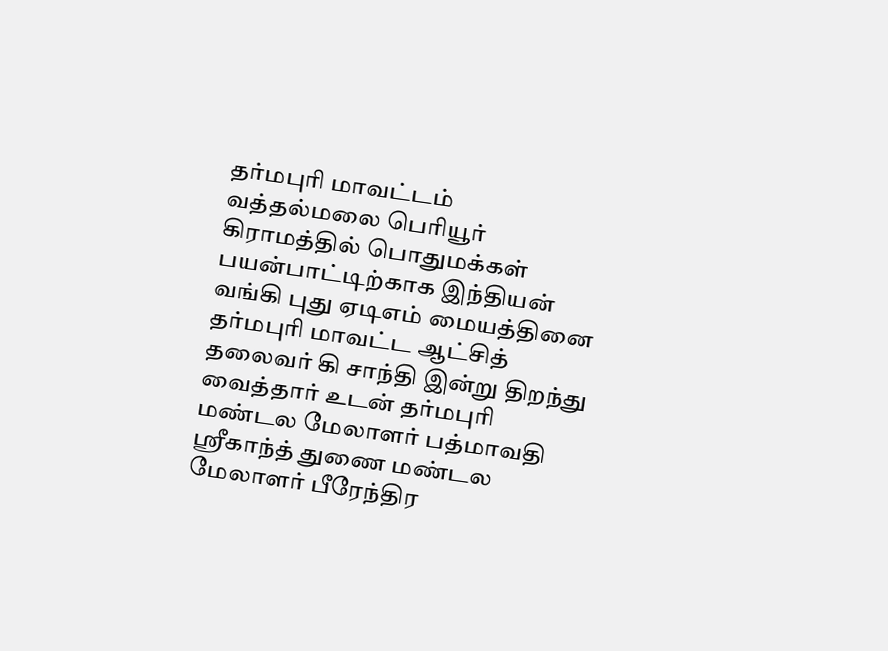தர்மபுரி மாவட்டம் வத்தல்மலை பெரியூர் கிராமத்தில் பொதுமக்கள் பயன்பாட்டிற்காக இந்தியன் வங்கி புது ஏடிஎம் மையத்தினை தர்மபுரி மாவட்ட ஆட்சித் தலைவர் கி சாந்தி இன்று திறந்து வைத்தார் உடன் தர்மபுரி மண்டல மேலாளர் பத்மாவதி ஸ்ரீகாந்த் துணை மண்டல மேலாளர் பீரேந்திர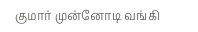குமார் முன்னோடி வங்கி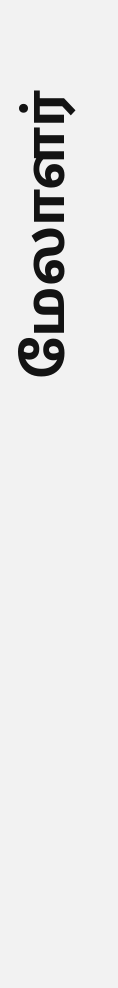மேலாளர்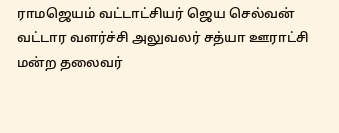ராமஜெயம் வட்டாட்சியர் ஜெய செல்வன் வட்டார வளர்ச்சி அலுவலர் சத்யா ஊராட்சி மன்ற தலைவர்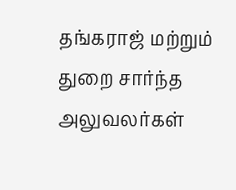தங்கராஜ் மற்றும் துறை சார்ந்த அலுவலர்கள்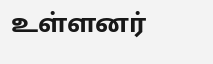உள்ளனர்